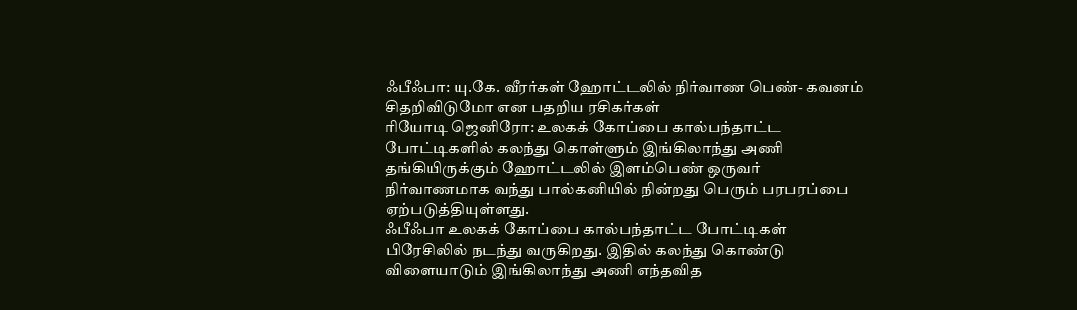ஃபீஃபா: யு.கே. வீரர்கள் ஹோட்டலில் நிர்வாண பெண்- கவனம் சிதறிவிடுமோ என பதறிய ரசிகர்கள்
ரியோடி ஜெனிரோ: உலகக் கோப்பை கால்பந்தாட்ட போட்டிகளில் கலந்து கொள்ளும் இங்கிலாந்து அணி தங்கியிருக்கும் ஹோட்டலில் இளம்பெண் ஒருவர் நிர்வாணமாக வந்து பால்கனியில் நின்றது பெரும் பரபரப்பை ஏற்படுத்தியுள்ளது.
ஃபீஃபா உலகக் கோப்பை கால்பந்தாட்ட போட்டிகள் பிரேசிலில் நடந்து வருகிறது. இதில் கலந்து கொண்டு விளையாடும் இங்கிலாந்து அணி எந்தவித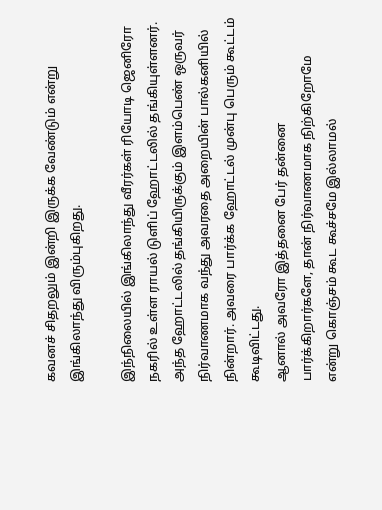கவனச் சிதறலும் இன்றி இருக்க வேண்டும் என்று இங்கிலாந்து விரும்புகிறது.

இந்நிலையில் இங்கிலாந்து வீரர்கள் ரியோடி ஜெனிரோ நகரில் உள்ள ராயல் டுளிப் ஹோட்டலில் தங்கியுள்ளனர். அந்த ஹோட்டலில் தங்கியிருக்கும் இளம்பெண் ஒருவர் நிர்வாணமாக வந்து அவரதை அறையின் பால்கனியில் நின்றார். அவரை பார்க்க ஹோட்டல் முன்பு பெரும் கூட்டம் கூடிவிட்டது.
ஆனால் அவரோ இத்தனை பேர் தன்னை பார்க்கிறார்களே, தான் நிர்வாணமாக நிற்கிறோமே என்று கொஞ்சம் கூட கூச்சமே இல்லாமல்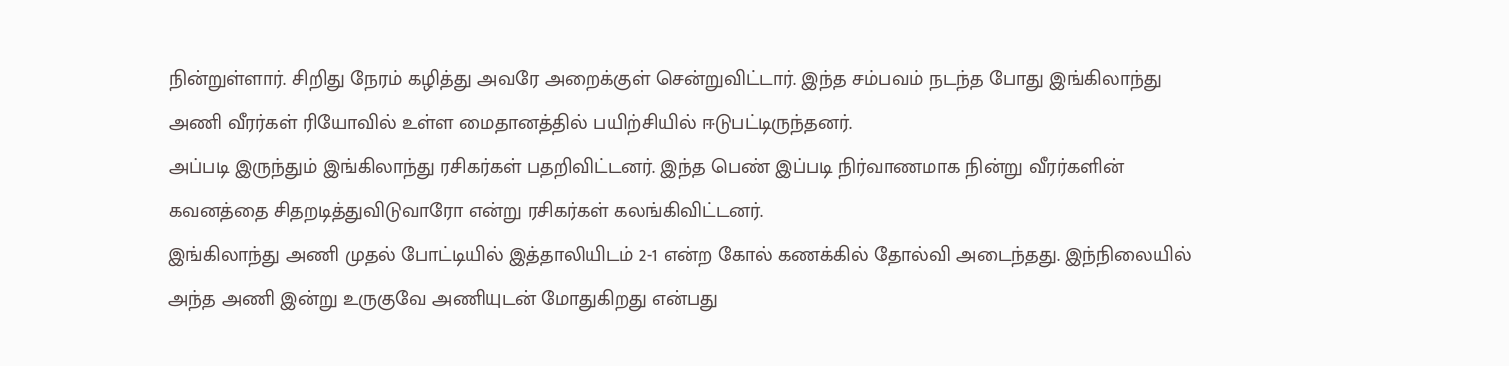நின்றுள்ளார். சிறிது நேரம் கழித்து அவரே அறைக்குள் சென்றுவிட்டார். இந்த சம்பவம் நடந்த போது இங்கிலாந்து அணி வீரர்கள் ரியோவில் உள்ள மைதானத்தில் பயிற்சியில் ஈடுபட்டிருந்தனர்.
அப்படி இருந்தும் இங்கிலாந்து ரசிகர்கள் பதறிவிட்டனர். இந்த பெண் இப்படி நிர்வாணமாக நின்று வீரர்களின் கவனத்தை சிதறடித்துவிடுவாரோ என்று ரசிகர்கள் கலங்கிவிட்டனர்.
இங்கிலாந்து அணி முதல் போட்டியில் இத்தாலியிடம் 2-1 என்ற கோல் கணக்கில் தோல்வி அடைந்தது. இந்நிலையில் அந்த அணி இன்று உருகுவே அணியுடன் மோதுகிறது என்பது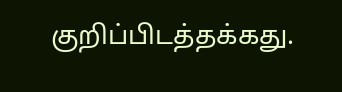குறிப்பிடத்தக்கது.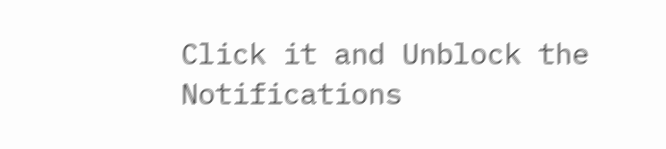Click it and Unblock the Notifications